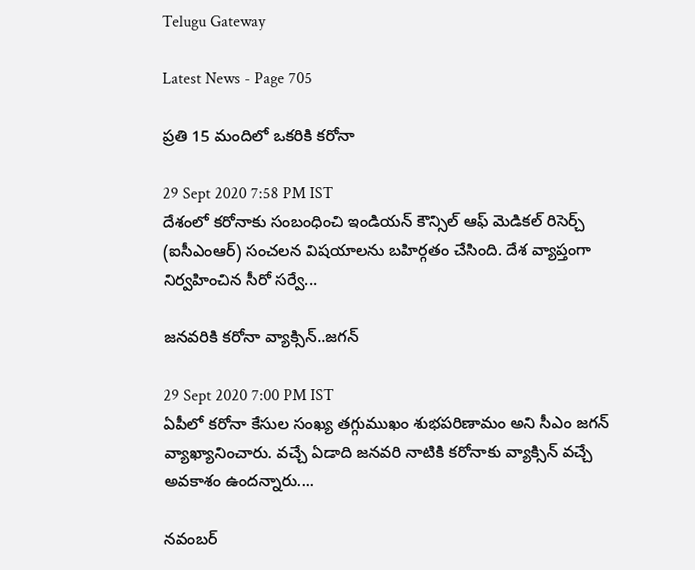Telugu Gateway

Latest News - Page 705

ప్రతి 15 మందిలో ఒకరికి కరోనా

29 Sept 2020 7:58 PM IST
దేశంలో కరోనాకు సంబంధించి ఇండియన్ కౌన్సిల్ ఆఫ్ మెడికల్ రిసెర్చ్ (ఐసీఎంఆర్) సంచలన విషయాలను బహిర్గతం చేసింది. దేశ వ్యాప్తంగా నిర్వహించిన సీరో సర్వే...

జనవరికి కరోనా వ్యాక్సిన్..జగన్

29 Sept 2020 7:00 PM IST
ఏపీలో కరోనా కేసుల సంఖ్య తగ్గుముఖం శుభపరిణామం అని సీఎం జగన్ వ్యాఖ్యానించారు. వచ్చే ఏడాది జనవరి నాటికి కరోనాకు వ్యాక్సిన్ వచ్చే అవకాశం ఉందన్నారు....

నవంబర్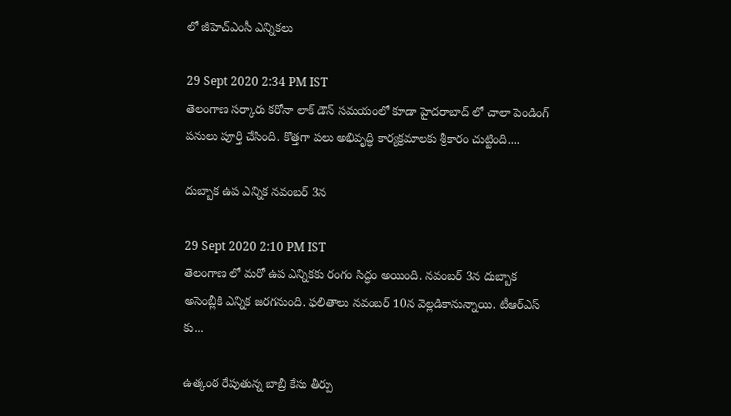లో జీహెచ్ఎంసీ ఎన్నికలు

29 Sept 2020 2:34 PM IST
తెలంగాణ సర్కారు కరోనా లాక్ డౌన్ సమయంలో కూడా హైదరాబాద్ లో చాలా పెండింగ్ పనులు పూర్తి చేసింది. కొత్తగా పలు అభివృద్ధి కార్యక్రమాలకు శ్రీకారం చుట్టింది....

దుబ్బాక ఉప ఎన్నిక నవంబర్ 3న

29 Sept 2020 2:10 PM IST
తెలంగాణ లో మరో ఉప ఎన్నికకు రంగం సిద్ధం అయింది. నవంబర్ 3న దుబ్బాక అసెంబ్లీకి ఎన్నిక జరగనుంది. ఫలితాలు నవంబర్ 10న వెల్లడికానున్నాయి. టీఆర్ఎస్ కు...

ఉత్కంఠ రేపుతున్న బాబ్రీ కేసు తీర్పు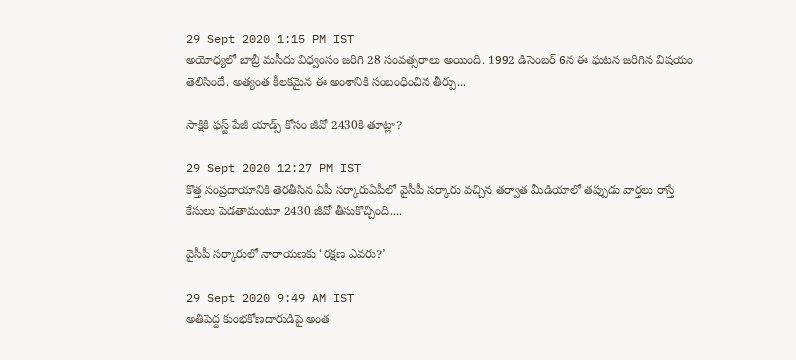29 Sept 2020 1:15 PM IST
అయోధ్యలో బాబ్రీ మసీదు విధ్వంసం జరిగి 28 సంవత్సరాలు అయింది. 1992 డిసెంబర్ 6న ఈ ఘటన జరిగిన విషయం తెలిసిందే. అత్యంత కీలకమైన ఈ అంశానికి సంబంధించిన తీర్పు...

సాక్షికి ఫస్ట్ పేజీ యాడ్స్ కోసం జీవో 2430కి తూట్లా?

29 Sept 2020 12:27 PM IST
కొత్త సంప్రదాయానికి తెరతీసిన ఏపీ సర్కారుఏపీలో వైసీపీ సర్కారు వచ్చిన తర్వాత మీడియాలో తప్పుడు వార్తలు రాస్తే కేసులు పెడతామంటూ 2430 జీవో తీసుకొచ్చింది....

వైసీపీ సర్కారులో నారాయణకు ‘రక్షణ ఎవరు?’

29 Sept 2020 9:49 AM IST
అతిపెద్ద కుంభకోణదారుడిపై అంత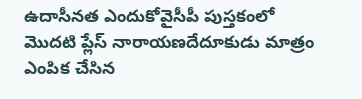ఉదాసీనత ఎందుకోవైసీపీ పుస్తకంలో మొదటి ప్లేస్ నారాయణదేదూకుడు మాత్రం ఎంపిక చేసిన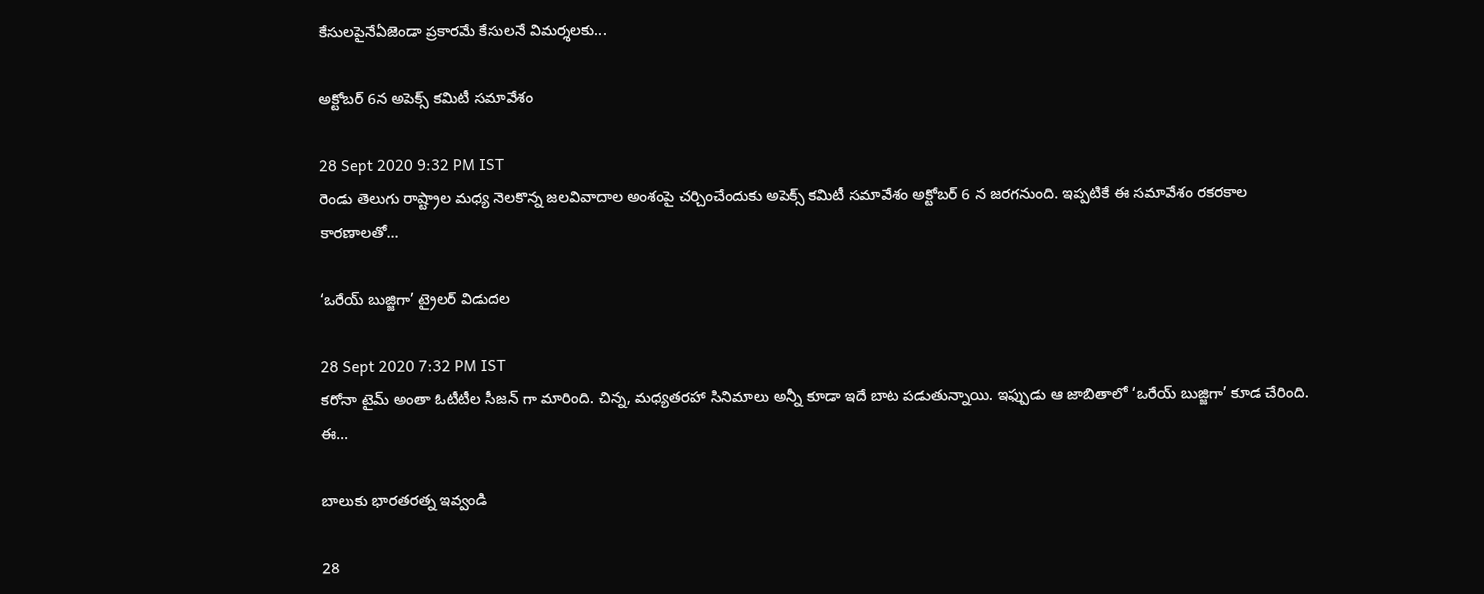కేసులపైనేఏజెండా ప్రకారమే కేసులనే విమర్శలకు...

అక్టోబర్ 6న అపెక్స్ కమిటీ సమావేశం

28 Sept 2020 9:32 PM IST
రెండు తెలుగు రాష్ట్రాల మధ్య నెలకొన్న జలవివాదాల అంశంపై చర్చించేందుకు అపెక్స్ కమిటీ సమావేశం అక్టోబర్ 6 న జరగనుంది. ఇప్పటికే ఈ సమావేశం రకరకాల కారణాలతో...

‘ఒరేయ్ బుజ్జిగా’ ట్రైలర్ విడుదల

28 Sept 2020 7:32 PM IST
కరోనా టైమ్ అంతా ఓటీటీల సీజన్ గా మారింది. చిన్న, మధ్యతరహా సినిమాలు అన్నీ కూడా ఇదే బాట పడుతున్నాయి. ఇఫ్పుడు ఆ జాబితాలో ‘ఒరేయ్ బుజ్జిగా’ కూడ చేరింది. ఈ...

బాలుకు భారతరత్న ఇవ్వండి

28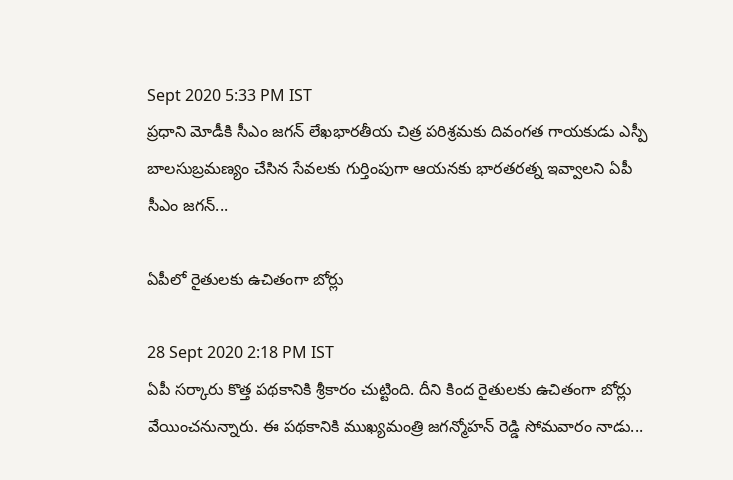Sept 2020 5:33 PM IST
ప్రధాని మోడీకి సీఎం జగన్ లేఖభారతీయ చిత్ర పరిశ్రమకు దివంగత గాయకుడు ఎస్పీ బాలసుబ్రమణ్యం చేసిన సేవలకు గుర్తింపుగా ఆయనకు భారతరత్న ఇవ్వాలని ఏపీ సీఎం జగన్...

ఏపీలో రైతులకు ఉచితంగా బోర్లు

28 Sept 2020 2:18 PM IST
ఏపీ సర్కారు కొత్త పథకానికి శ్రీకారం చుట్టింది. దీని కింద రైతులకు ఉచితంగా బోర్లు వేయించనున్నారు. ఈ పథకానికి ముఖ్యమంత్రి జగన్మోహన్ రెడ్డి సోమవారం నాడు...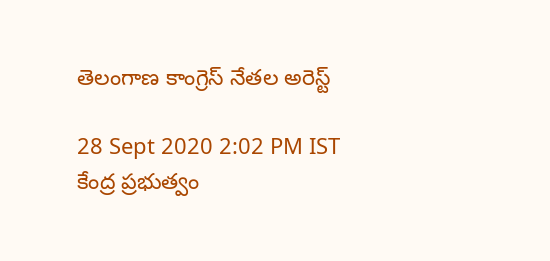తెలంగాణ కాంగ్రెస్ నేతల అరెస్ట్

28 Sept 2020 2:02 PM IST
కేంద్ర ప్రభుత్వం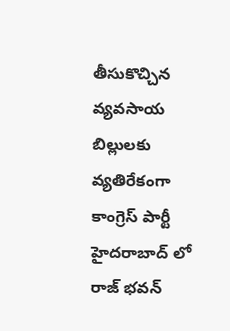తీసుకొచ్చిన వ్యవసాయ బిల్లులకు వ్యతిరేకంగా కాంగ్రెస్ పార్టీ హైదరాబాద్ లో రాజ్ భవన్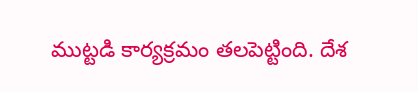ముట్టడి కార్యక్రమం తలపెట్టింది. దేశ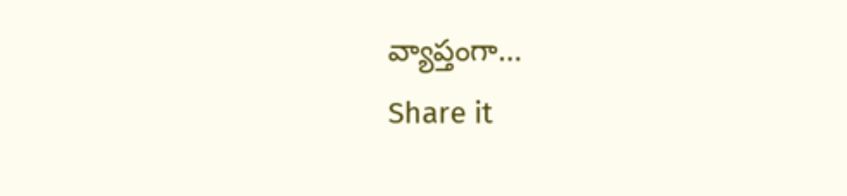వ్యాప్తంగా...
Share it